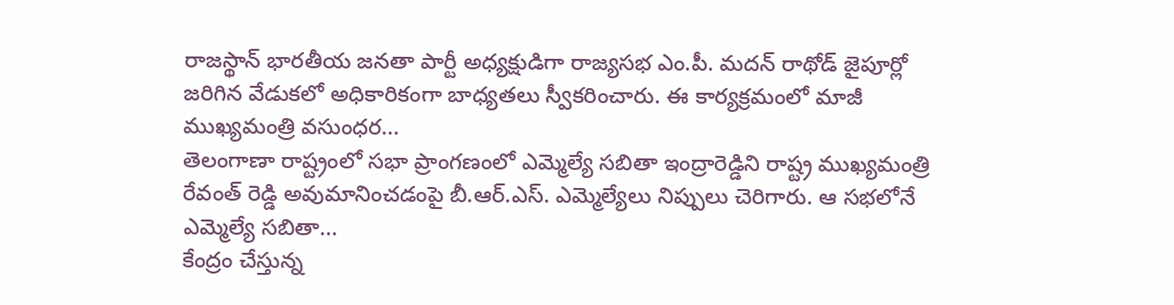రాజస్థాన్ భారతీయ జనతా పార్టీ అధ్యక్షుడిగా రాజ్యసభ ఎం.పీ. మదన్ రాథోడ్ జైపూర్లో జరిగిన వేడుకలో అధికారికంగా బాధ్యతలు స్వీకరించారు. ఈ కార్యక్రమంలో మాజీ ముఖ్యమంత్రి వసుంధర...
తెలంగాణా రాష్ట్రంలో సభా ప్రాంగణంలో ఎమ్మెల్యే సబితా ఇంద్రారెడ్డిని రాష్ట్ర ముఖ్యమంత్రి రేవంత్ రెడ్డి అవుమానించడంపై బీ.ఆర్.ఎస్. ఎమ్మెల్యేలు నిప్పులు చెరిగారు. ఆ సభలోనే ఎమ్మెల్యే సబితా...
కేంద్రం చేస్తున్న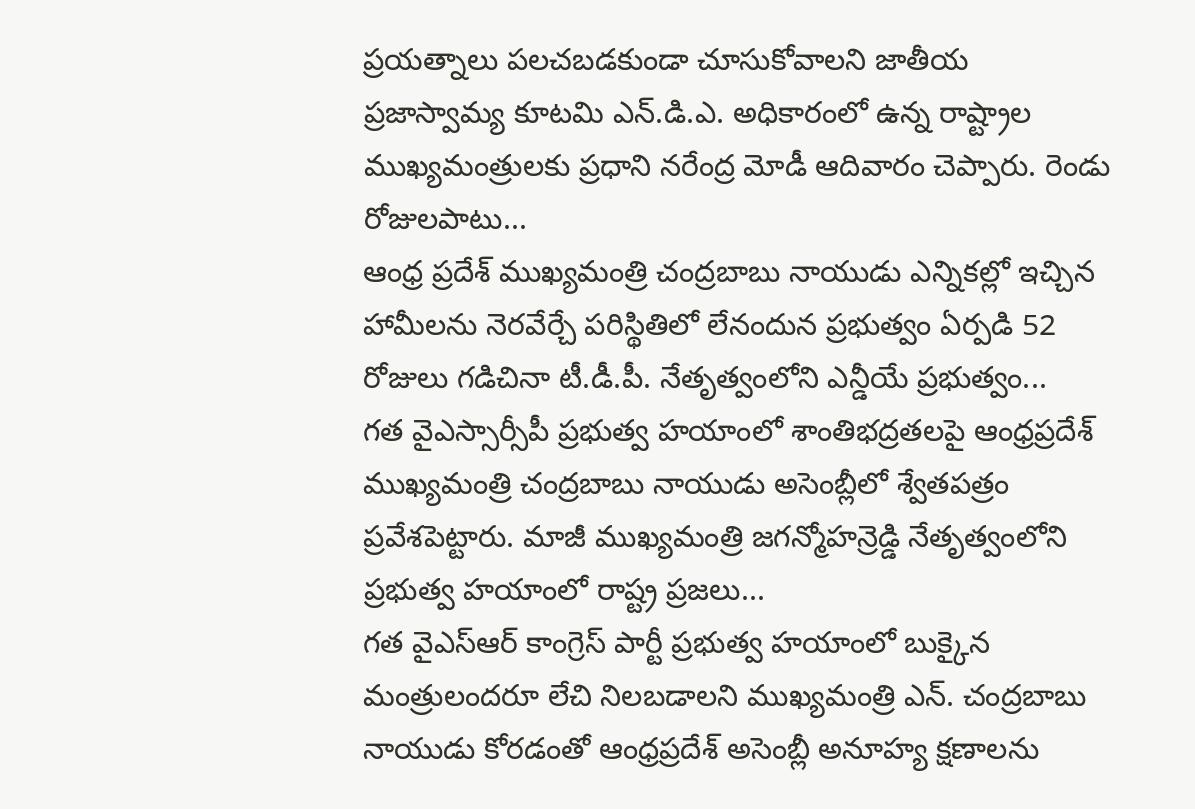ప్రయత్నాలు పలచబడకుండా చూసుకోవాలని జాతీయ ప్రజాస్వామ్య కూటమి ఎన్.డి.ఎ. అధికారంలో ఉన్న రాష్ట్రాల ముఖ్యమంత్రులకు ప్రధాని నరేంద్ర మోడీ ఆదివారం చెప్పారు. రెండు రోజులపాటు...
ఆంధ్ర ప్రదేశ్ ముఖ్యమంత్రి చంద్రబాబు నాయుడు ఎన్నికల్లో ఇచ్చిన హామీలను నెరవేర్చే పరిస్థితిలో లేనందున ప్రభుత్వం ఏర్పడి 52 రోజులు గడిచినా టీ.డీ.పీ. నేతృత్వంలోని ఎన్డీయే ప్రభుత్వం...
గత వైఎస్సార్సీపీ ప్రభుత్వ హయాంలో శాంతిభద్రతలపై ఆంధ్రప్రదేశ్ ముఖ్యమంత్రి చంద్రబాబు నాయుడు అసెంబ్లీలో శ్వేతపత్రం ప్రవేశపెట్టారు. మాజీ ముఖ్యమంత్రి జగన్మోహన్రెడ్డి నేతృత్వంలోని ప్రభుత్వ హయాంలో రాష్ట్ర ప్రజలు...
గత వైఎస్ఆర్ కాంగ్రెస్ పార్టీ ప్రభుత్వ హయాంలో బుక్కైన మంత్రులందరూ లేచి నిలబడాలని ముఖ్యమంత్రి ఎన్. చంద్రబాబు నాయుడు కోరడంతో ఆంధ్రప్రదేశ్ అసెంబ్లీ అనూహ్య క్షణాలను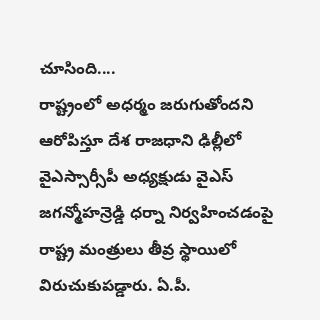చూసింది....
రాష్ట్రంలో అధర్మం జరుగుతోందని ఆరోపిస్తూ దేశ రాజధాని ఢిల్లీలో వైఎస్సార్సీపీ అధ్యక్షుడు వైఎస్ జగన్మోహన్రెడ్డి ధర్నా నిర్వహించడంపై రాష్ట్ర మంత్రులు తీవ్ర స్థాయిలో విరుచుకుపడ్డారు. ఏ.పీ.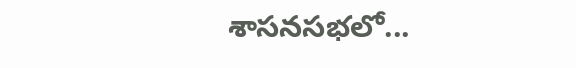శాసనసభలో...